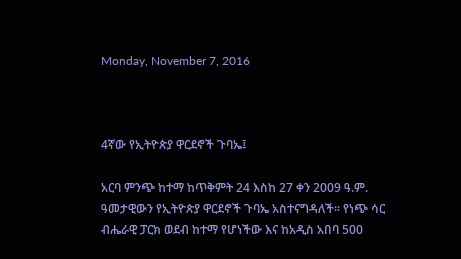Monday, November 7, 2016



4ኛው የኢትዮጵያ ዋርደኖች ጉባኤ፤

አርባ ምንጭ ከተማ ከጥቅምት 24 እስከ 27 ቀን 2009 ዓ.ም. ዓመታዊውን የኢትዮጵያ ዋርደኖች ጉባኤ አስተናግዳለች፡፡ የነጭ ሳር ብሔራዊ ፓርክ ወደብ ከተማ የሆነችው እና ከአዲስ አበባ 500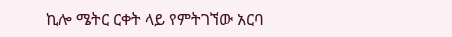ኪሎ ሜትር ርቀት ላይ የምትገኘው አርባ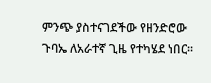ምንጭ ያስተናገደችው የዘንድሮው ጉባኤ ለአራተኛ ጊዜ የተካሄደ ነበር፡፡